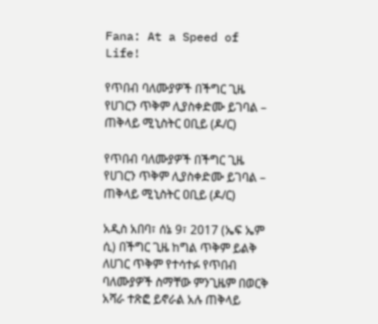Fana: At a Speed of Life!

የጥበብ ባለሙያዎች በችግር ጊዜ የሀገርን ጥቅም ሊያስቀድሙ ይገባል – ጠቅላይ ሚኒስትር ዐቢይ (ዶ/ር)

የጥበብ ባለሙያዎች በችግር ጊዜ የሀገርን ጥቅም ሊያስቀድሙ ይገባል – ጠቅላይ ሚኒስትር ዐቢይ (ዶ/ር)

አዲስ አበባ፣ ሰኔ 9፣ 2017 (ኤፍ ኤም ሲ) በችግር ጊዜ ከግል ጥቅም ይልቅ ለሀገር ጥቅም የተሳተፉ የጥበብ ባለሙያዎች ስማቸው ምንጊዜም በወርቅ አሻራ ተጽፎ ይኖራል አሉ ጠቅላይ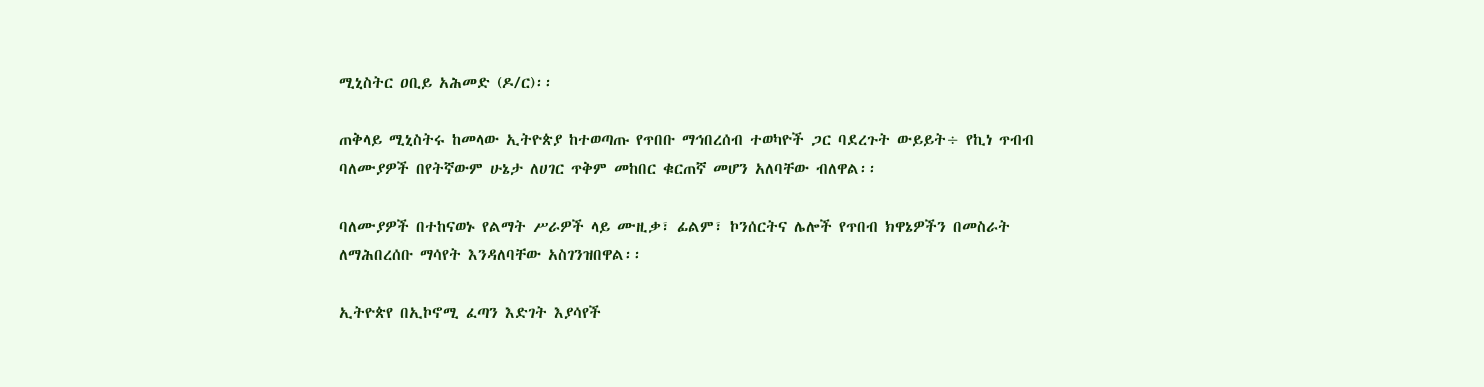ሚኒስትር ዐቢይ አሕመድ (ዶ/ር)፡፡

ጠቅላይ ሚኒስትሩ ከመላው ኢትዮጵያ ከተወጣጡ የጥበቡ ማኅበረሰብ ተወካዮች ጋር ባደረጉት ውይይት÷ የኪነ ጥብብ ባለሙያዎች በየትኛውም ሁኔታ ለሀገር ጥቅም መከበር ቁርጠኛ መሆን አለባቸው ብለዋል፡፡

ባለሙያዎች በተከናወኑ የልማት ሥራዎች ላይ ሙዚቃ፣ ፊልም፣ ኮንሰርትና ሌሎች የጥበብ ክዋኔዎችን በመስራት ለማሕበረሰቡ ማሳየት እንዳለባቸው አስገንዝበዋል፡፡

ኢትዮጵየ በኢኮኖሚ ፈጣን እድገት እያሳየች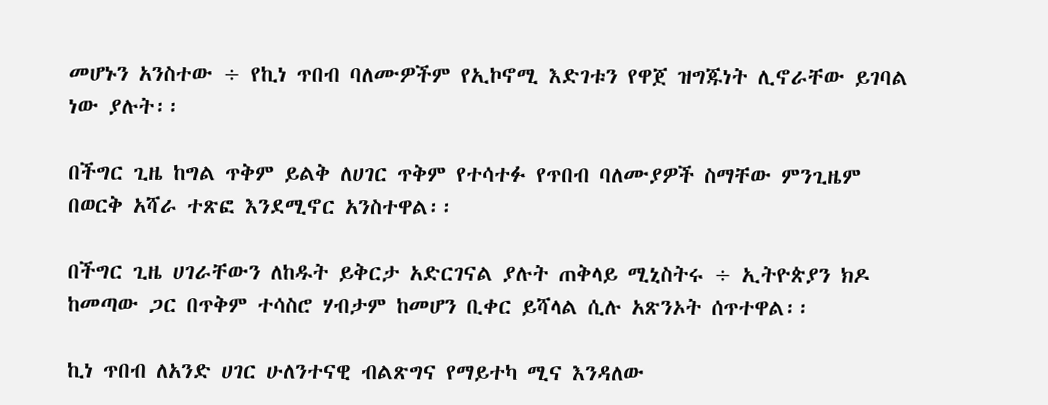መሆኑን አንስተው ÷ የኪነ ጥበብ ባለሙዎችም የኢኮኖሚ እድገቱን የዋጀ ዝግጁነት ሊኖራቸው ይገባል ነው ያሉት፡፡

በችግር ጊዜ ከግል ጥቅም ይልቅ ለሀገር ጥቅም የተሳተፉ የጥበብ ባለሙያዎች ስማቸው ምንጊዜም በወርቅ አሻራ ተጽፎ እንደሚኖር አንስተዋል፡፡

በችግር ጊዜ ሀገራቸውን ለከዱት ይቅርታ አድርገናል ያሉት ጠቅላይ ሚኒስትሩ ÷ ኢትዮጵያን ክዶ ከመጣው ጋር በጥቅም ተሳስሮ ሃብታም ከመሆን ቢቀር ይሻላል ሲሉ አጽንኦት ሰጥተዋል፡፡

ኪነ ጥበብ ለአንድ ሀገር ሁለንተናዊ ብልጽግና የማይተካ ሚና እንዳለው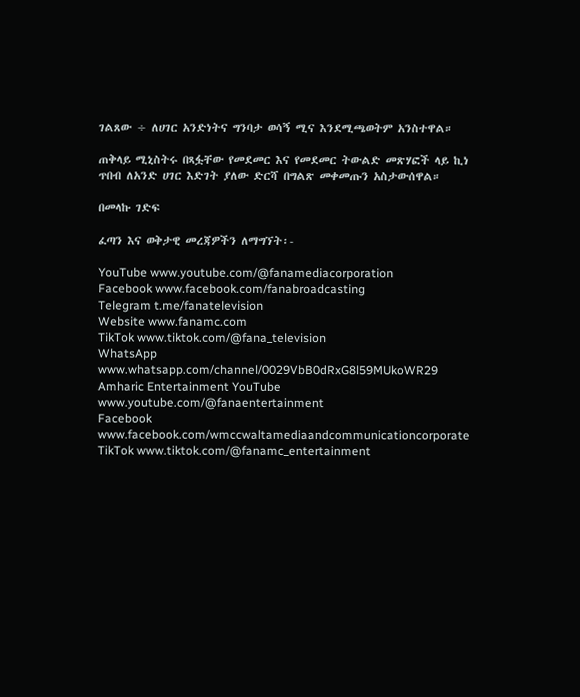ገልጸው ÷ ለሀገር አንድነትና ግንባታ ወሳኝ ሚና እንደሚጫወትም አንስተዋል።

ጠቅላይ ሚኒስትሩ በጻፏቸው የመደመር እና የመደመር ትውልድ መጽሃፎች ላይ ኪነ ጥበብ ለአንድ ሀገር እድገት ያለው ድርሻ በግልጽ መቀመጡን አስታውሰዋል።

በመላኩ ገድፍ

ፈጣን እና ወቅታዊ መረጃዎችን ለማግኘት፡-

YouTube www.youtube.com/@fanamediacorporation
Facebook www.facebook.com/fanabroadcasting
Telegram t.me/fanatelevision
Website www.fanamc.com
TikTok www.tiktok.com/@fana_television
WhatsApp www.whatsapp.com/channel/0029VbB0dRxG8l59MUkoWR29
Amharic Entertainment YouTube www.youtube.com/@fanaentertainment
Facebook www.facebook.com/wmccwaltamediaandcommunicationcorporate
TikTok www.tiktok.com/@fanamc_entertainment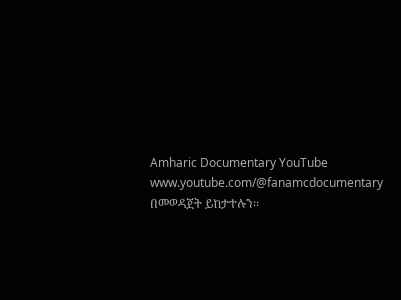Amharic Documentary YouTube www.youtube.com/@fanamcdocumentary በመወዳጀት ይከታተሉን፡፡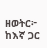ዘወትር፦ ከእኛ ጋር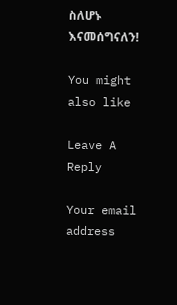ስለሆኑ እናመሰግናለን!

You might also like

Leave A Reply

Your email address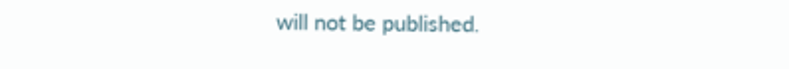will not be published.